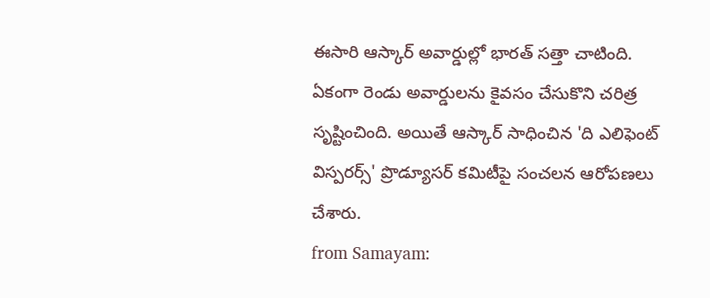ఈసారి ఆస్కార్ అవార్డుల్లో భారత్ సత్తా చాటింది. ఏకంగా రెండు అవార్డులను కైవసం చేసుకొని చరిత్ర సృష్టించింది. అయితే ఆస్కార్ సాధించిన 'ది ఎలిఫెంట్ విస్పరర్స్' ప్రొడ్యూసర్ కమిటీపై సంచలన ఆరోపణలు చేశారు.
from Samayam: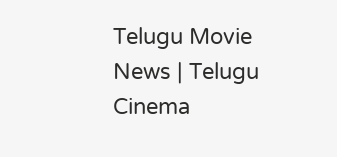Telugu Movie News | Telugu Cinema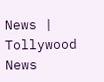News | Tollywood News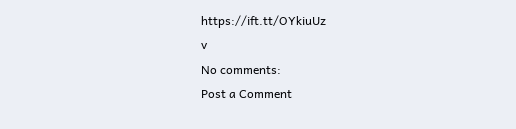https://ift.tt/OYkiuUz
v
No comments:
Post a Comment